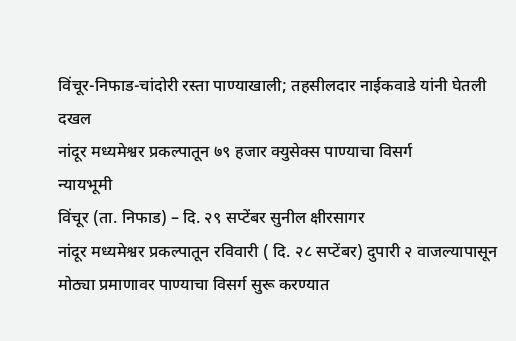विंचूर-निफाड-चांदोरी रस्ता पाण्याखाली; तहसीलदार नाईकवाडे यांनी घेतली दखल
नांदूर मध्यमेश्वर प्रकल्पातून ७९ हजार क्युसेक्स पाण्याचा विसर्ग
न्यायभूमी
विंचूर (ता. निफाड) – दि. २९ सप्टेंबर सुनील क्षीरसागर
नांदूर मध्यमेश्वर प्रकल्पातून रविवारी ( दि. २८ सप्टेंबर) दुपारी २ वाजल्यापासून मोठ्या प्रमाणावर पाण्याचा विसर्ग सुरू करण्यात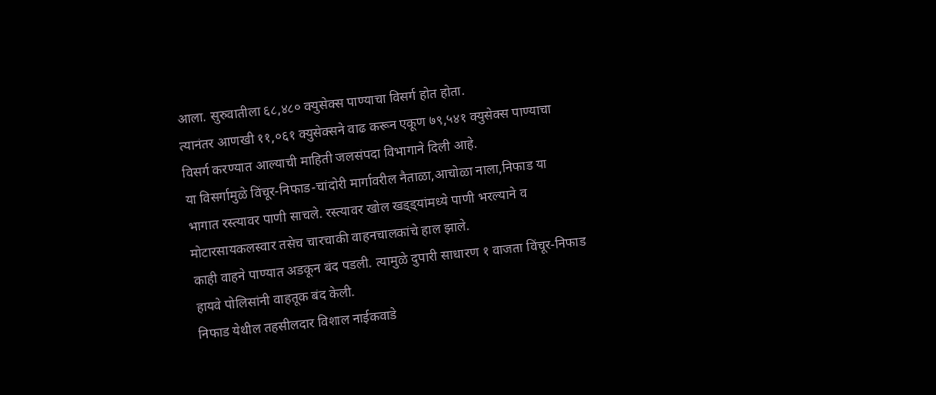आला. सुरुवातीला ६८,४८० क्युसेक्स पाण्याचा विसर्ग होत होता.
त्यानंतर आणखी ११,०६१ क्युसेक्सने वाढ करून एकूण ७९,५४१ क्युसेक्स पाण्याचा विसर्ग करण्यात आल्याची माहिती जलसंपदा विभागाने दिली आहे.
या विसर्गामुळे विंचूर-निफाड-चांदोरी मार्गावरील नैताळा,आचोळा नाला,निफाड या भागात रस्त्यावर पाणी साचले. रस्त्यावर खोल खड्ड्यांमध्ये पाणी भरल्याने व मोटारसायकलस्वार तसेच चारचाकी वाहनचालकांचे हाल झाले.
काही वाहने पाण्यात अडकून बंद पडली. त्यामुळे दुपारी साधारण १ वाजता विंचूर-निफाड हायवे पोलिसांनी वाहतूक बंद केली.
निफाड येथील तहसीलदार विशाल नाईकवाडे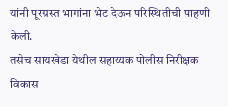यांनी पूरग्रस्त भागांना भेट देऊन परिस्थितीची पाहणी केली.
तसेच सायखेडा येथील सहाय्यक पोलीस निरीक्षक विकास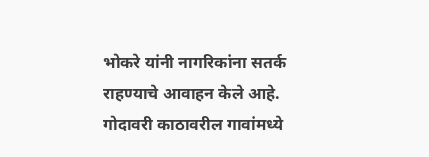भोकरे यांनी नागरिकांना सतर्क राहण्याचे आवाहन केले आहे.
गोदावरी काठावरील गावांमध्ये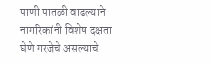पाणी पातळी वाढल्याने नागरिकांनी विशेष दक्षता घेणे गरजेचे असल्याचे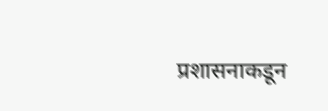प्रशासनाकडून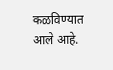कळविण्यात आले आहे.